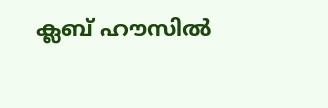ക്ലബ് ഹൗസില്‍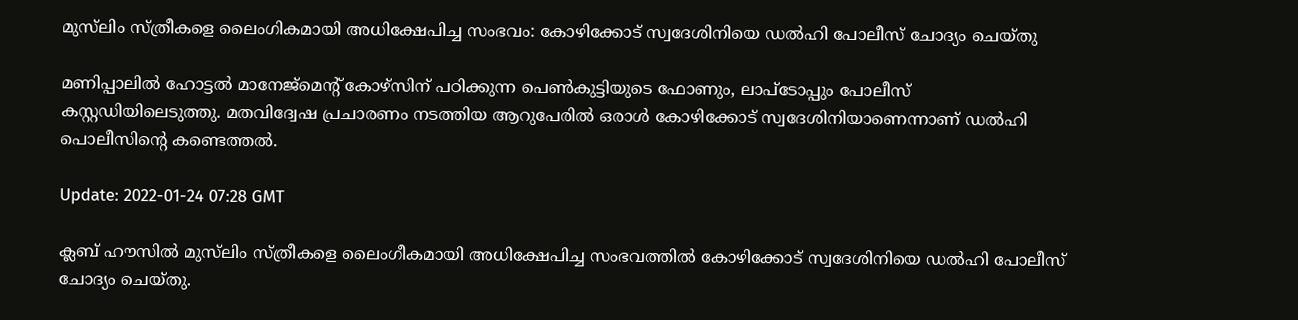മുസ്‌ലിം സ്ത്രീകളെ ലൈംഗികമായി അധിക്ഷേപിച്ച സംഭവം: കോഴിക്കോട് സ്വദേശിനിയെ ഡല്‍ഹി പോലീസ് ചോദ്യം ചെയ്തു

മണിപ്പാലില്‍ ഹോട്ടല്‍ മാനേജ്മെന്‍റ് കോഴ്സിന് പഠിക്കുന്ന പെണ്‍കുട്ടിയുടെ ഫോണും, ലാപ്ടോപ്പും പോലീസ് കസ്റ്റഡിയിലെടുത്തു. മതവിദ്വേഷ പ്രചാരണം നടത്തിയ ആറുപേരിൽ ഒരാൾ കോഴിക്കോട് സ്വദേശിനിയാണെന്നാണ് ഡൽഹി പൊലീസിന്റെ കണ്ടെത്തൽ.

Update: 2022-01-24 07:28 GMT

ക്ലബ് ഹൗസില്‍ മുസ്‌ലിം സ്ത്രീകളെ ലൈംഗീകമായി അധിക്ഷേപിച്ച സംഭവത്തില്‍ കോഴിക്കോട് സ്വദേശിനിയെ ഡല്‍ഹി പോലീസ് ചോദ്യം ചെയ്തു.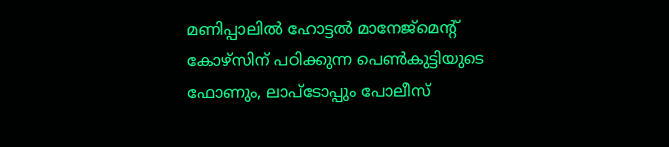മണിപ്പാലില്‍ ഹോട്ടല്‍ മാനേജ്മെന്‍റ് കോഴ്സിന് പഠിക്കുന്ന പെണ്‍കുട്ടിയുടെ ഫോണും, ലാപ്ടോപ്പും പോലീസ്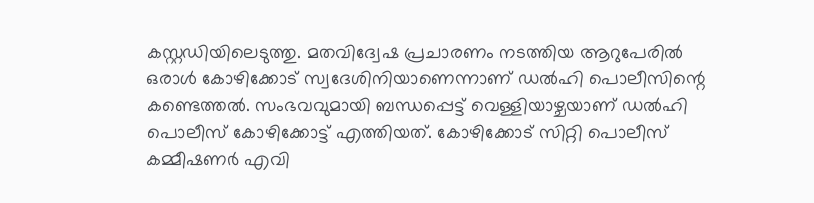കസ്റ്റഡിയിലെടുത്തു. മതവിദ്വേഷ പ്രചാരണം നടത്തിയ ആറുപേരിൽ ഒരാൾ കോഴിക്കോട് സ്വദേശിനിയാണെന്നാണ് ഡൽഹി പൊലീസിന്റെ കണ്ടെത്തൽ. സംഭവവുമായി ബന്ധപ്പെട്ട് വെള്ളിയാഴ്ചയാണ് ഡൽഹി പൊലീസ് കോഴിക്കോട്ട് എത്തിയത്. കോഴിക്കോട് സിറ്റി പൊലീസ് കമ്മീഷണർ എവി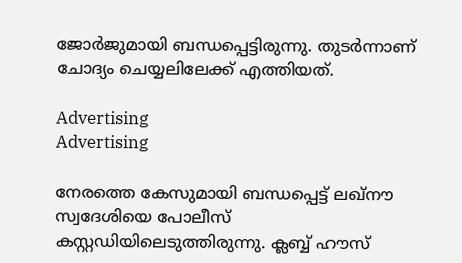ജോർജുമായി ബന്ധപ്പെട്ടിരുന്നു. തുടര്‍ന്നാണ് ചോദ്യം ചെയ്യലിലേക്ക് എത്തിയത്.

Advertising
Advertising

നേരത്തെ കേസുമായി ബന്ധപ്പെട്ട് ലഖ്‌നൗ സ്വദേശിയെ പോലീസ് കസ്റ്റഡിയിലെടുത്തിരുന്നു. ക്ലബ്ബ് ഹൗസ്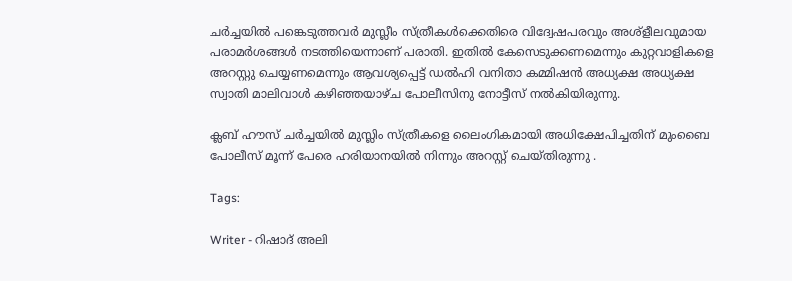ചര്‍ച്ചയില്‍ പങ്കെടുത്തവര്‍ മുസ്ലീം സ്ത്രീകള്‍ക്കെതിരെ വിദ്വേഷപരവും അശ്‌ളീലവുമായ പരാമര്‍ശങ്ങള്‍ നടത്തിയെന്നാണ് പരാതി. ഇതില്‍ കേസെടുക്കണമെന്നും കുറ്റവാളികളെ അറസ്റ്റു ചെയ്യണമെന്നും ആവശ്യപ്പെട്ട് ഡല്‍ഹി വനിതാ കമ്മിഷന്‍ അധ്യക്ഷ അധ്യക്ഷ സ്വാതി മാലിവാള്‍ കഴിഞ്ഞയാഴ്ച പോലീസിനു നോട്ടീസ് നല്‍കിയിരുന്നു.

ക്ലബ് ഹൗസ് ചര്‍ച്ചയില്‍ മുസ്ലിം സ്ത്രീകളെ ലൈംഗികമായി അധിക്ഷേപിച്ചതിന് മുംബൈ പോലീസ് മൂന്ന് പേരെ ഹരിയാനയില്‍ നിന്നും അറസ്റ്റ് ചെയ്തിരുന്നു .

Tags:

Writer - റിഷാദ് അലി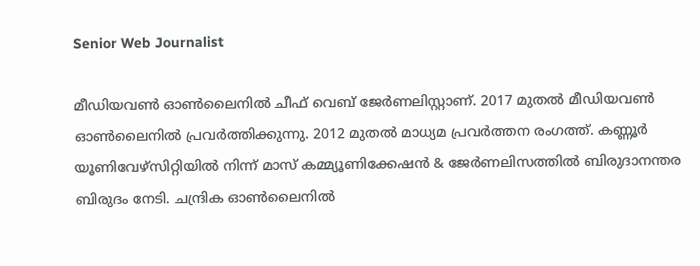Senior Web Journalist

മീഡിയവൺ ഓൺലൈനിൽ ചീഫ് വെബ് ജേർണലിസ്റ്റാണ്. 2017 മുതൽ മീഡിയവൺ ഓൺലൈനിൽ പ്രവർത്തിക്കുന്നു. 2012 മുതൽ മാധ്യമ പ്രവർത്തന രംഗത്ത്. കണ്ണൂര്‍ യൂണിവേഴ്‌സിറ്റിയിൽ നിന്ന് മാസ് കമ്മ്യൂണിക്കേഷന്‍ & ജേര്‍ണലിസത്തില്‍ ബിരുദാനന്തര ബിരുദം നേടി. ചന്ദ്രിക ഓണ്‍ലൈനില്‍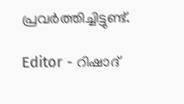പ്രവര്‍ത്തിച്ചിട്ടുണ്ട്.

Editor - റിഷാദ്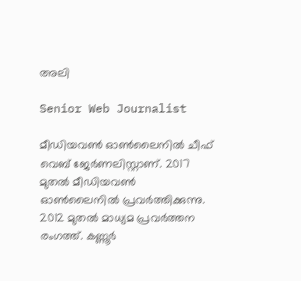അലി

Senior Web Journalist

മീഡിയവൺ ഓൺലൈനിൽ ചീഫ് വെബ് ജേർണലിസ്റ്റാണ്. 2017 മുതൽ മീഡിയവൺ ഓൺലൈനിൽ പ്രവർത്തിക്കുന്നു. 2012 മുതൽ മാധ്യമ പ്രവർത്തന രംഗത്ത്. കണ്ണൂര്‍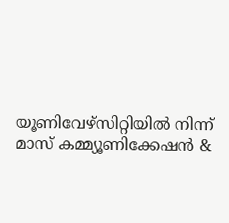യൂണിവേഴ്‌സിറ്റിയിൽ നിന്ന് മാസ് കമ്മ്യൂണിക്കേഷന്‍ &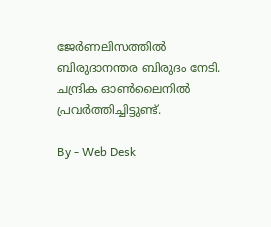ജേര്‍ണലിസത്തില്‍ ബിരുദാനന്തര ബിരുദം നേടി. ചന്ദ്രിക ഓണ്‍ലൈനില്‍ പ്രവര്‍ത്തിച്ചിട്ടുണ്ട്.

By - Web Desk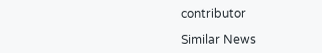contributor

Similar News